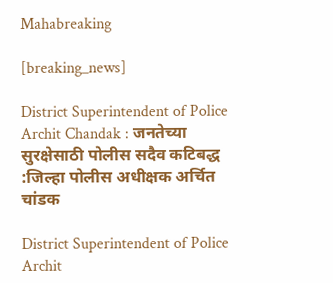Mahabreaking

[breaking_news]

District Superintendent of Police Archit Chandak : जनतेच्या सुरक्षेसाठी पोलीस सदैव कटिबद्ध :जिल्हा पोलीस अधीक्षक अर्चित चांडक

District Superintendent of Police Archit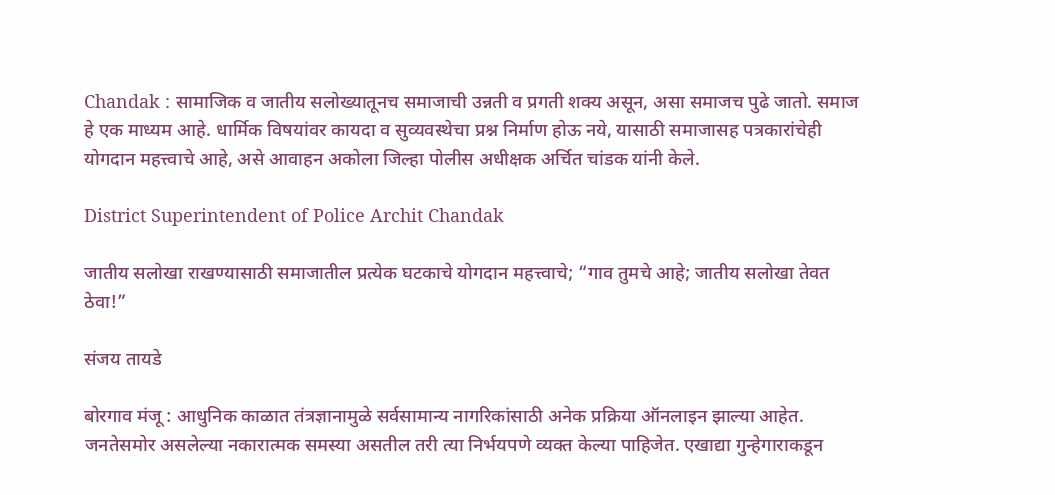Chandak : सामाजिक व जातीय सलोख्यातूनच समाजाची उन्नती व प्रगती शक्य असून, असा समाजच पुढे जातो. समाज हे एक माध्यम आहे. धार्मिक विषयांवर कायदा व सुव्यवस्थेचा प्रश्न निर्माण होऊ नये, यासाठी समाजासह पत्रकारांचेही योगदान महत्त्वाचे आहे, असे आवाहन अकोला जिल्हा पोलीस अधीक्षक अर्चित चांडक यांनी केले.

District Superintendent of Police Archit Chandak

जातीय सलोखा राखण्यासाठी समाजातील प्रत्येक घटकाचे योगदान महत्त्वाचे; “गाव तुमचे आहे; जातीय सलोखा तेवत ठेवा!”

संजय तायडे

बोरगाव मंजू : आधुनिक काळात तंत्रज्ञानामुळे सर्वसामान्य नागरिकांसाठी अनेक प्रक्रिया ऑनलाइन झाल्या आहेत. जनतेसमोर असलेल्या नकारात्मक समस्या असतील तरी त्या निर्भयपणे व्यक्त केल्या पाहिजेत. एखाद्या गुन्हेगाराकडून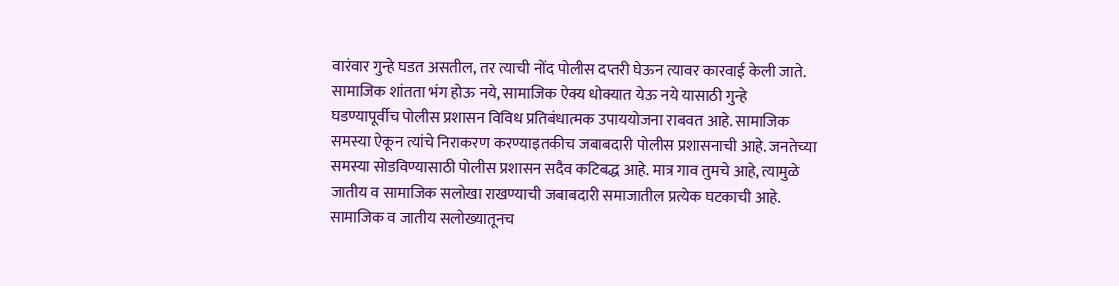वारंवार गुन्हे घडत असतील, तर त्याची नोंद पोलीस दप्तरी घेऊन त्यावर कारवाई केली जाते. सामाजिक शांतता भंग होऊ नये, सामाजिक ऐक्य धोक्यात येऊ नये यासाठी गुन्हे घडण्यापूर्वीच पोलीस प्रशासन विविध प्रतिबंधात्मक उपाययोजना राबवत आहे. सामाजिक समस्या ऐकून त्यांचे निराकरण करण्याइतकीच जबाबदारी पोलीस प्रशासनाची आहे. जनतेच्या समस्या सोडविण्यासाठी पोलीस प्रशासन सदैव कटिबद्ध आहे. मात्र गाव तुमचे आहे, त्यामुळे जातीय व सामाजिक सलोखा राखण्याची जबाबदारी समाजातील प्रत्येक घटकाची आहे. सामाजिक व जातीय सलोख्यातूनच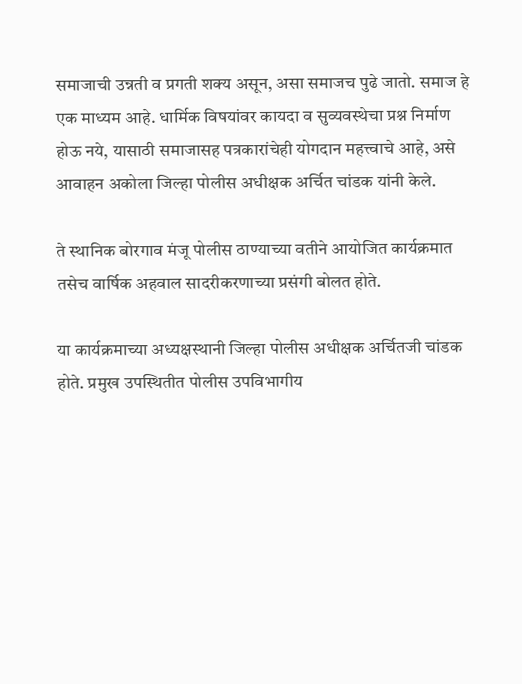समाजाची उन्नती व प्रगती शक्य असून, असा समाजच पुढे जातो. समाज हे एक माध्यम आहे. धार्मिक विषयांवर कायदा व सुव्यवस्थेचा प्रश्न निर्माण होऊ नये, यासाठी समाजासह पत्रकारांचेही योगदान महत्त्वाचे आहे, असे आवाहन अकोला जिल्हा पोलीस अधीक्षक अर्चित चांडक यांनी केले.

ते स्थानिक बोरगाव मंजू पोलीस ठाण्याच्या वतीने आयोजित कार्यक्रमात तसेच वार्षिक अहवाल सादरीकरणाच्या प्रसंगी बोलत होते.

या कार्यक्रमाच्या अध्यक्षस्थानी जिल्हा पोलीस अधीक्षक अर्चितजी चांडक होते. प्रमुख उपस्थितीत पोलीस उपविभागीय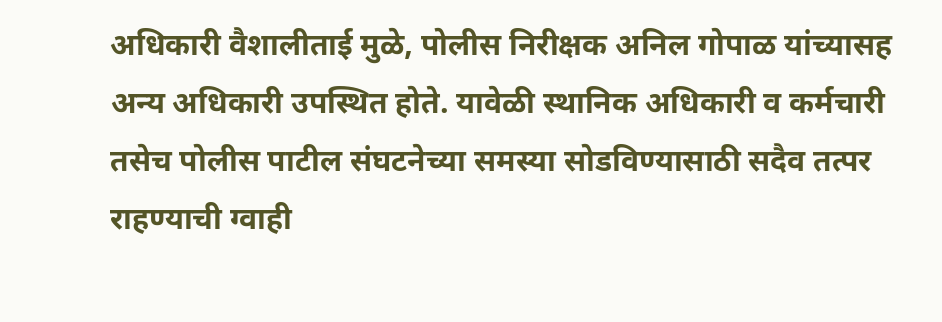अधिकारी वैशालीताई मुळे, पोलीस निरीक्षक अनिल गोपाळ यांच्यासह अन्य अधिकारी उपस्थित होते. यावेळी स्थानिक अधिकारी व कर्मचारी तसेच पोलीस पाटील संघटनेच्या समस्या सोडविण्यासाठी सदैव तत्पर राहण्याची ग्वाही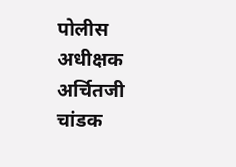पोलीस अधीक्षक अर्चितजी चांडक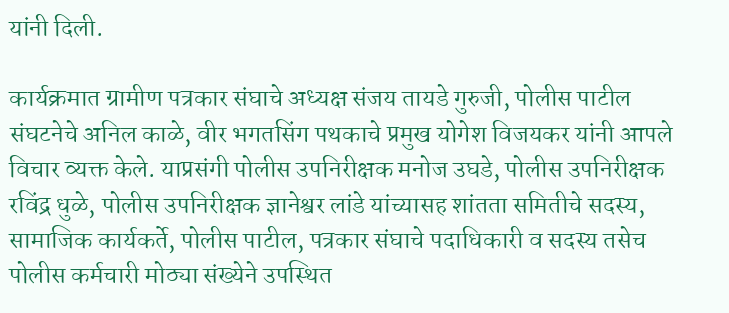यांनी दिली.

कार्यक्रमात ग्रामीण पत्रकार संघाचे अध्यक्ष संजय तायडे गुरुजी, पोलीस पाटील संघटनेचे अनिल काळे, वीर भगतसिंग पथकाचे प्रमुख योगेश विजयकर यांनी आपले विचार व्यक्त केले. याप्रसंगी पोलीस उपनिरीक्षक मनोज उघडे, पोलीस उपनिरीक्षक रविंद्र धुळे, पोलीस उपनिरीक्षक ज्ञानेश्वर लांडे यांच्यासह शांतता समितीचे सदस्य, सामाजिक कार्यकर्ते, पोलीस पाटील, पत्रकार संघाचे पदाधिकारी व सदस्य तसेच पोलीस कर्मचारी मोठ्या संख्येने उपस्थित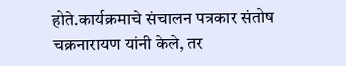होते.कार्यक्रमाचे संचालन पत्रकार संतोष चक्रनारायण यांनी केले, तर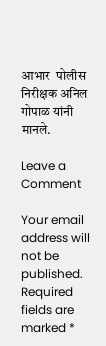आभार  पोलीस निरीक्षक अनिल गोपाळ यांनी मानले.

Leave a Comment

Your email address will not be published. Required fields are marked *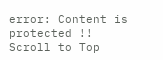error: Content is protected !!
Scroll to Top